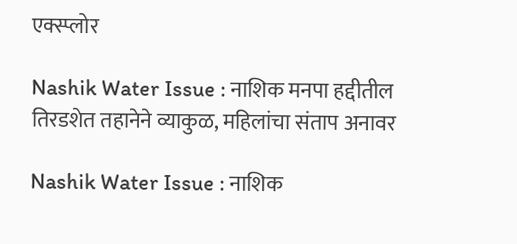एक्स्प्लोर

Nashik Water Issue : नाशिक मनपा हद्दीतील तिरडशेत तहानेने व्याकुळ, महिलांचा संताप अनावर

Nashik Water Issue : नाशिक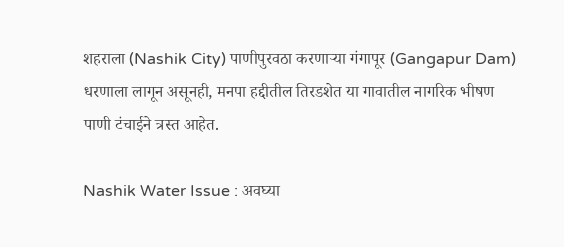शहराला (Nashik City) पाणीपुरवठा करणाऱ्या गंगापूर (Gangapur Dam) धरणाला लागून असूनही, मनपा हद्दीतील तिरडशेत या गावातील नागरिक भीषण पाणी टंचाईने त्रस्त आहेत.

Nashik Water Issue : अवघ्या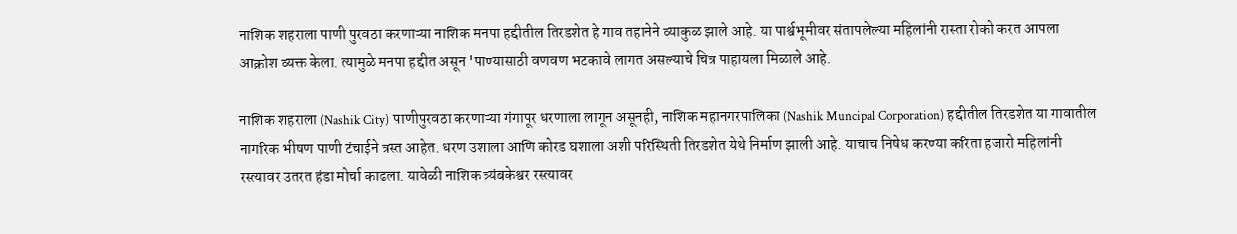नाशिक शहराला पाणी पुरवठा करणाऱ्या नाशिक मनपा हद्दीतील तिरडशेत हे गाव तहानेने व्याकुळ झाले आहे. या पार्श्वभूमीवर संतापलेल्या महिलांनी रास्ता रोको करत आपला आक्रोश व्यक्त केला. त्यामुळे मनपा हद्दीत असून 'पाण्यासाठी वणवण भटकावे लागत असल्याचे चित्र पाहायला मिळाले आहे.

नाशिक शहराला (Nashik City) पाणीपुरवठा करणाऱ्या गंगापूर धरणाला लागून असूनही, नाशिक महानगरपालिका (Nashik Muncipal Corporation) हद्दीतील तिरडशेत या गावातील नागरिक भीषण पाणी टंचाईने त्रस्त आहेत. धरण उशाला आणि कोरड घशाला अशी परिस्थिती तिरडशेत येथे निर्माण झाली आहे. याचाच निषेध करण्या करिता हजारो महिलांनी रस्त्यावर उतरत हंडा मोर्चा काढला. यावेळी नाशिक त्र्यंबकेश्वर रस्त्यावर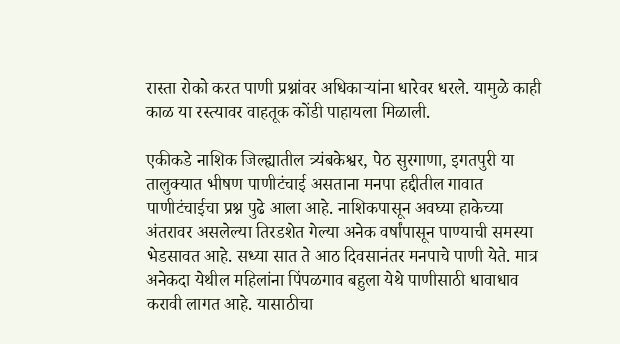रास्ता रोको करत पाणी प्रश्नांवर अधिकाऱ्यांना धारेवर धरले. यामुळे काही काळ या रस्त्यावर वाहतूक कोंडी पाहायला मिळाली.

एकीकडे नाशिक जिल्ह्यातील त्र्यंबकेश्वर, पेठ सुरगाणा, इगतपुरी या तालुक्यात भीषण पाणीटंचाई असताना मनपा हद्दीतील गावात पाणीटंचाईचा प्रश्न पुढे आला आहे. नाशिकपासून अवघ्या हाकेच्या अंतरावर असलेल्या तिरडशेत गेल्या अनेक वर्षांपासून पाण्याची समस्या भेडसावत आहे. सध्या सात ते आठ दिवसानंतर मनपाचे पाणी येते. मात्र अनेकदा येथील महिलांना पिंपळगाव बहुला येथे पाणीसाठी धावाधाव करावी लागत आहे. यासाठीचा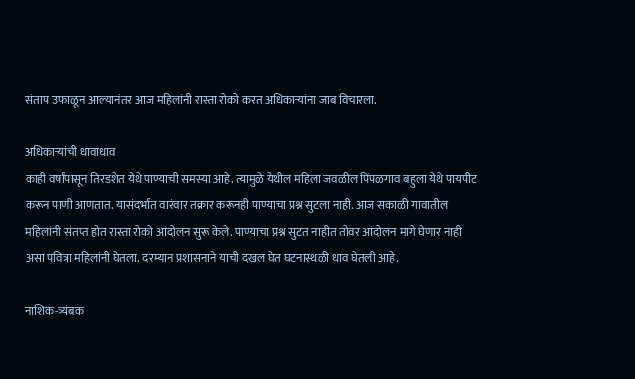संताप उफाळून आल्यानंतर आज महिलांनी रास्ता रोको करत अधिकाऱ्यांना जाब विचारला.

अधिकाऱ्यांची धावाधाव
काही वर्षांपासून तिरडशेत येथे पाण्याची समस्या आहे. त्यामुळे येथील महिला जवळील पिंपळगाव बहुला येथे पायपीट करून पाणी आणतात. यासंदर्भात वारंवार तक्रार करूनही पाण्याचा प्रश्न सुटला नाही. आज सकाळी गावातील महिलांनी संतप्त होत रास्ता रोको आंदोलन सुरू केले. पाण्याचा प्रश्न सुटत नाहीत तोवर आंदोलन मागे घेणार नाही असा पवित्रा महिलांनी घेतला. दरम्यान प्रशासनाने याची दखल घेत घटनास्थळी धाव घेतली आहे.

नाशिक-त्र्यंबक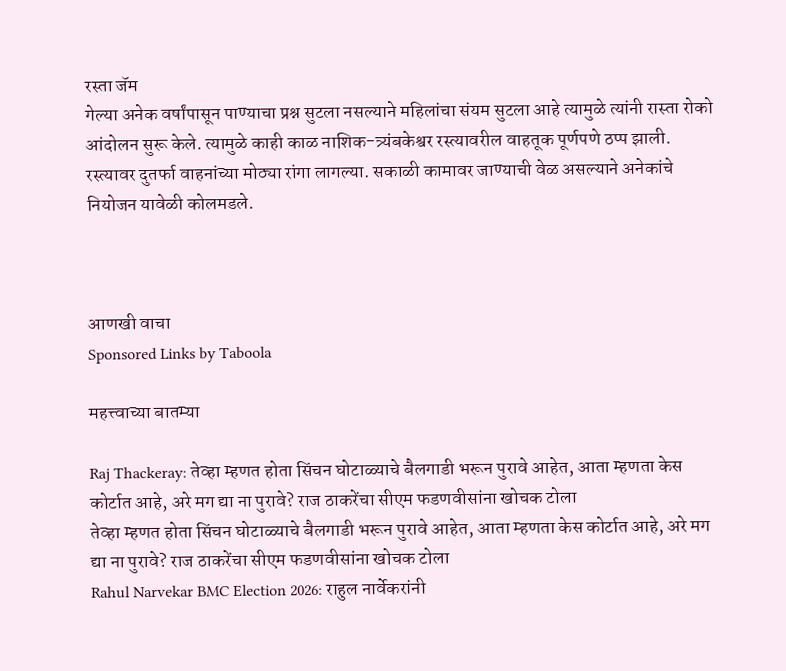रस्ता जॅम
गेल्या अनेक वर्षांपासून पाण्याचा प्रश्न सुटला नसल्याने महिलांचा संयम सुटला आहे त्यामुळे त्यांनी रास्ता रोको आंदोलन सुरू केले. त्यामुळे काही काळ नाशिक-त्र्यंबकेश्वर रस्त्यावरील वाहतूक पूर्णपणे ठप्प झाली. रस्त्यावर दुतर्फा वाहनांच्या मोठ्या रांगा लागल्या. सकाळी कामावर जाण्याची वेळ असल्याने अनेकांचे नियोजन यावेळी कोलमडले.



आणखी वाचा
Sponsored Links by Taboola

महत्त्वाच्या बातम्या

Raj Thackeray: तेव्हा म्हणत होता सिंचन घोटाळ्याचे बैलगाडी भरून पुरावे आहेत, आता म्हणता केस कोर्टात आहे, अरे मग द्या ना पुरावे? राज ठाकरेंचा सीएम फडणवीसांना खोचक टोला
तेव्हा म्हणत होता सिंचन घोटाळ्याचे बैलगाडी भरून पुरावे आहेत, आता म्हणता केस कोर्टात आहे, अरे मग द्या ना पुरावे? राज ठाकरेंचा सीएम फडणवीसांना खोचक टोला
Rahul Narvekar BMC Election 2026: राहुल नार्वेकरांनी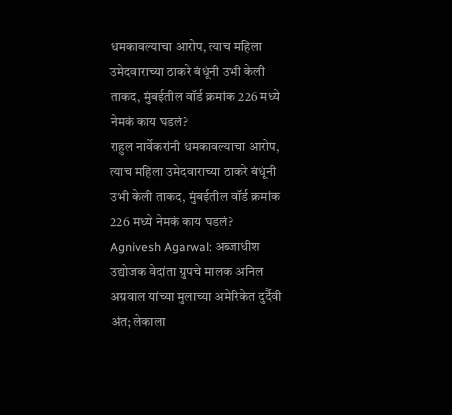धमकावल्याचा आरोप, त्याच महिला उमेदवाराच्या ठाकरे बंधूंनी उभी केली ताकद, मुंबईतील वॉर्ड क्रमांक 226 मध्ये नेमकं काय घडलं?
राहुल नार्वेकरांनी धमकावल्याचा आरोप, त्याच महिला उमेदवाराच्या ठाकरे बंधूंनी उभी केली ताकद, मुंबईतील वॉर्ड क्रमांक 226 मध्ये नेमकं काय घडलं?
Agnivesh Agarwal: अब्जाधीश उद्योजक वेदांता ग्रुपचे मालक अनिल अग्रवाल यांच्या मुलाच्या अमेरिकेत दुर्दैवी अंत; लेकाला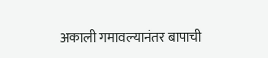अकाली गमावल्यानंतर बापाची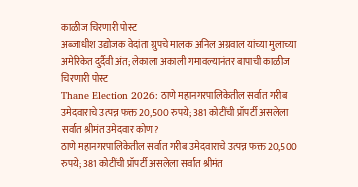काळीज चिरणारी पोस्ट
अब्जाधीश उद्योजक वेदांता ग्रुपचे मालक अनिल अग्रवाल यांच्या मुलाच्या अमेरिकेत दुर्दैवी अंत; लेकाला अकाली गमावल्यानंतर बापाची काळीज चिरणारी पोस्ट
Thane Election 2026: ठाणे महानगरपालिकेतील सर्वात गरीब उमेदवाराचे उत्पन्न फक्त 20,500 रुपये; 381 कोटींची प्रॉपर्टी असलेला सर्वात श्रीमंत उमेदवार कोण?
ठाणे महानगरपालिकेतील सर्वात गरीब उमेदवाराचे उत्पन्न फक्त 20,500 रुपये; 381 कोटींची प्रॉपर्टी असलेला सर्वात श्रीमंत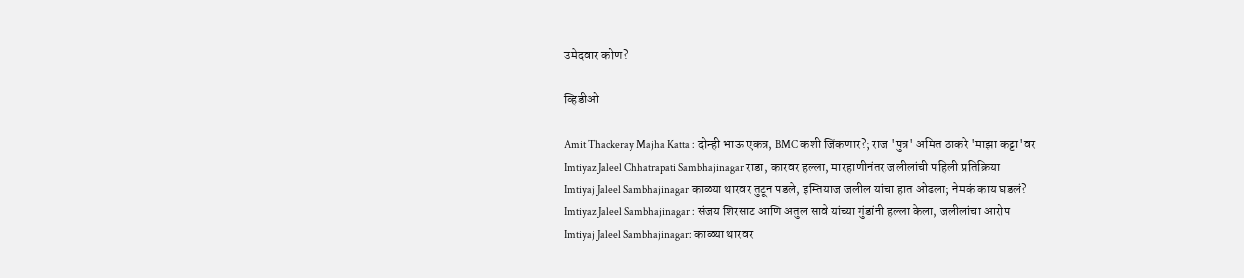उमेदवार कोण?

व्हिडीओ

Amit Thackeray Majha Katta : दोन्ही भाऊ एकत्र, BMC कशी जिंकणार?; राज 'पुत्र' अमित ठाकरे 'माझा कट्टा'वर
Imtiyaz Jaleel Chhatrapati Sambhajinagar राडा, कारवर हल्ला, मारहाणीनंतर जलीलांची पहिली प्रतिक्रिया
Imtiyaj Jaleel Sambhajinagar काळ्या थारवर तुटून पडले, इम्तियाज जलील यांचा हात ओढला; नेमकं काय घडलं?
Imtiyaz Jaleel Sambhajinagar : संजय शिरसाट आणि अतुल सावे यांच्या गुंडांनी हल्ला केला, जलीलांचा आरोप
Imtiyaj Jaleel Sambhajinagar: काळ्या थारवर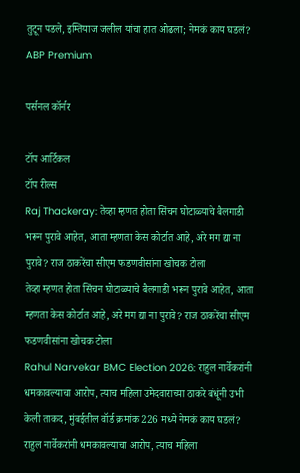तुटून पडले, इम्तियाज जलील यांचा हात ओढला; नेमकं काय घडलं?
ABP Premium

पर्सनल कॉर्नर

टॉप आर्टिकल
टॉप रील्स
Raj Thackeray: तेव्हा म्हणत होता सिंचन घोटाळ्याचे बैलगाडी भरून पुरावे आहेत, आता म्हणता केस कोर्टात आहे, अरे मग द्या ना पुरावे? राज ठाकरेंचा सीएम फडणवीसांना खोचक टोला
तेव्हा म्हणत होता सिंचन घोटाळ्याचे बैलगाडी भरून पुरावे आहेत, आता म्हणता केस कोर्टात आहे, अरे मग द्या ना पुरावे? राज ठाकरेंचा सीएम फडणवीसांना खोचक टोला
Rahul Narvekar BMC Election 2026: राहुल नार्वेकरांनी धमकावल्याचा आरोप, त्याच महिला उमेदवाराच्या ठाकरे बंधूंनी उभी केली ताकद, मुंबईतील वॉर्ड क्रमांक 226 मध्ये नेमकं काय घडलं?
राहुल नार्वेकरांनी धमकावल्याचा आरोप, त्याच महिला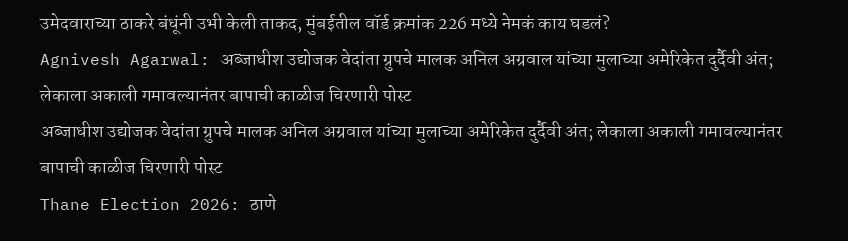उमेदवाराच्या ठाकरे बंधूंनी उभी केली ताकद, मुंबईतील वॉर्ड क्रमांक 226 मध्ये नेमकं काय घडलं?
Agnivesh Agarwal: अब्जाधीश उद्योजक वेदांता ग्रुपचे मालक अनिल अग्रवाल यांच्या मुलाच्या अमेरिकेत दुर्दैवी अंत; लेकाला अकाली गमावल्यानंतर बापाची काळीज चिरणारी पोस्ट
अब्जाधीश उद्योजक वेदांता ग्रुपचे मालक अनिल अग्रवाल यांच्या मुलाच्या अमेरिकेत दुर्दैवी अंत; लेकाला अकाली गमावल्यानंतर बापाची काळीज चिरणारी पोस्ट
Thane Election 2026: ठाणे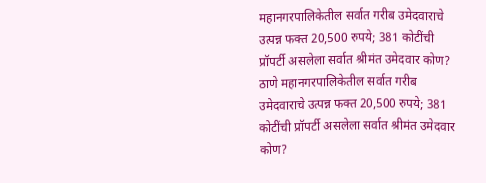महानगरपालिकेतील सर्वात गरीब उमेदवाराचे उत्पन्न फक्त 20,500 रुपये; 381 कोटींची प्रॉपर्टी असलेला सर्वात श्रीमंत उमेदवार कोण?
ठाणे महानगरपालिकेतील सर्वात गरीब उमेदवाराचे उत्पन्न फक्त 20,500 रुपये; 381 कोटींची प्रॉपर्टी असलेला सर्वात श्रीमंत उमेदवार कोण?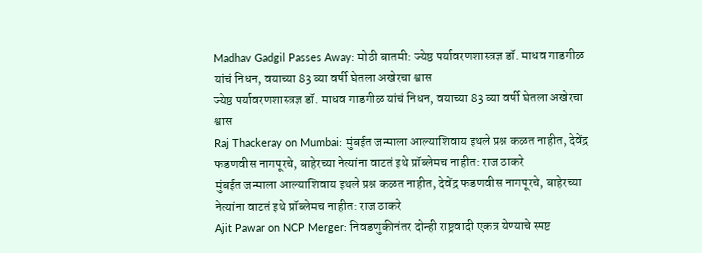Madhav Gadgil Passes Away: मोठी बातमी: ज्येष्ठ पर्यावरणशास्त्रज्ञ डॉ. माधव गाडगीळ यांचं निधन, वयाच्या 83 व्या वर्षी घेतला अखेरचा श्वास
ज्येष्ठ पर्यावरणशास्त्रज्ञ डॉ. माधव गाडगीळ यांचं निधन, वयाच्या 83 व्या वर्षी घेतला अखेरचा श्वास
Raj Thackeray on Mumbai: मुंबईत जन्माला आल्याशिवाय इथले प्रश्न कळत नाहीत, देवेंद्र फडणवीस नागपूरचे, बाहेरच्या नेत्यांना वाटतं इथे प्रॉब्लेमच नाहीत: राज ठाकरे
मुंबईत जन्माला आल्याशिवाय इथले प्रश्न कळत नाहीत, देवेंद्र फडणवीस नागपूरचे, बाहेरच्या नेत्यांना वाटतं इथे प्रॉब्लेमच नाहीत: राज ठाकरे
Ajit Pawar on NCP Merger: निवडणुकीनंतर दोन्ही राष्ट्रवादी एकत्र येण्याचे स्पष्ट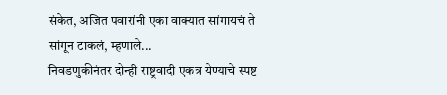संकेत, अजित पवारांनी एका वाक्यात सांगायचं ते सांगून टाकलं, म्हणाले...
निवडणुकीनंतर दोन्ही राष्ट्रवादी एकत्र येण्याचे स्पष्ट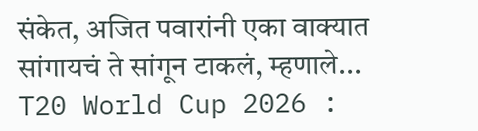संकेत, अजित पवारांनी एका वाक्यात सांगायचं ते सांगून टाकलं, म्हणाले...
T20 World Cup 2026 :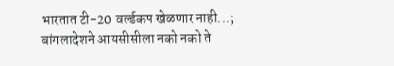भारतात टी-20 वर्ल्डकप खेळणार नाही...; बांगलादेशने आयसीसीला नको नको ते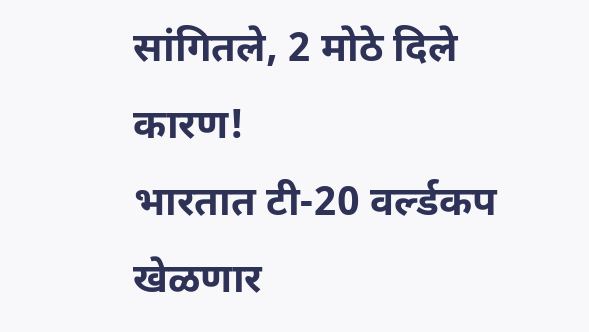सांगितले, 2 मोठे दिले कारण!
भारतात टी-20 वर्ल्डकप खेळणार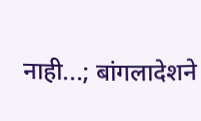नाही...; बांगलादेशने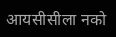आयसीसीला नको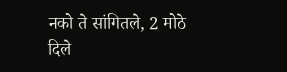नको ते सांगितले, 2 मोठे दिले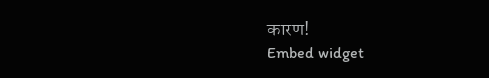कारण!
Embed widget